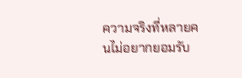ความจริงที่หลายคนไม่อยากยอมรับ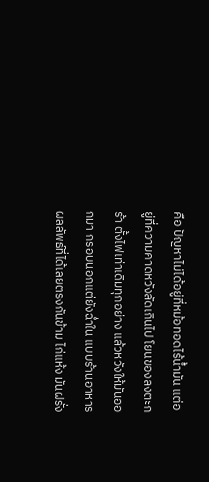คือ ปัญหาไม่ได้อยู่ที่หม้อทอดไร้น้ำมัน แต่อยู่ที่ความคาดหวังลัดเกินไป โยนของลงตะกร้า ตั้งไฟเท่าเดิมทุกอย่าง แล้วหวังให้มันออกมา กรอบนอกแต่ยังฉ่ำใน แบบร้านอาหาร ผลลัพธ์ที่ได้เลยตรงกันข้าม ไก่แห้ง มันฝรั่ง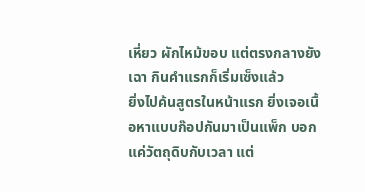เหี่ยว ผักไหม้ขอบ แต่ตรงกลางยังเฉา กินคำแรกก็เริ่มเซ็งแล้ว
ยิ่งไปค้นสูตรในหน้าแรก ยิ่งเจอเนื้อหาแบบก๊อปกันมาเป็นแพ็ก บอกแค่วัตถุดิบกับเวลา แต่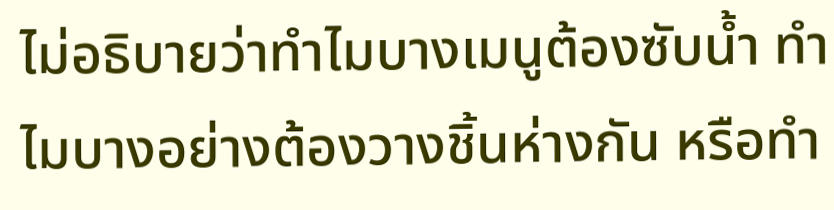ไม่อธิบายว่าทำไมบางเมนูต้องซับน้ำ ทำไมบางอย่างต้องวางชิ้นห่างกัน หรือทำ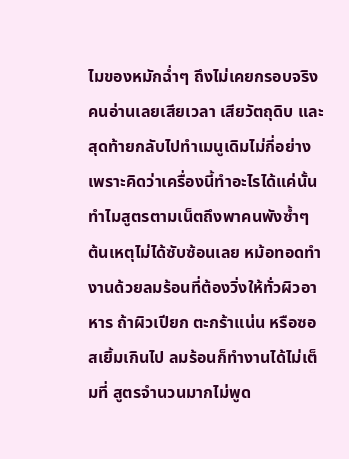ไมของหมักฉ่ำๆ ถึงไม่เคยกรอบจริง คนอ่านเลยเสียเวลา เสียวัตถุดิบ และสุดท้ายกลับไปทำเมนูเดิมไม่กี่อย่าง เพราะคิดว่าเครื่องนี้ทำอะไรได้แค่นั้น
ทำไมสูตรตามเน็ตถึงพาคนพังซ้ำๆ
ต้นเหตุไม่ได้ซับซ้อนเลย หม้อทอดทำงานด้วยลมร้อนที่ต้องวิ่งให้ทั่วผิวอาหาร ถ้าผิวเปียก ตะกร้าแน่น หรือซอสเยิ้มเกินไป ลมร้อนก็ทำงานได้ไม่เต็มที่ สูตรจำนวนมากไม่พูด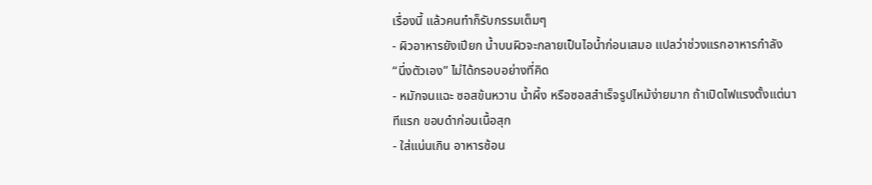เรื่องนี้ แล้วคนทำก็รับกรรมเต็มๆ
- ผิวอาหารยังเปียก น้ำบนผิวจะกลายเป็นไอน้ำก่อนเสมอ แปลว่าช่วงแรกอาหารกำลัง “นึ่งตัวเอง” ไม่ได้กรอบอย่างที่คิด
- หมักจนแฉะ ซอสข้นหวาน น้ำผึ้ง หรือซอสสำเร็จรูปไหม้ง่ายมาก ถ้าเปิดไฟแรงตั้งแต่นาทีแรก ขอบดำก่อนเนื้อสุก
- ใส่แน่นเกิน อาหารซ้อน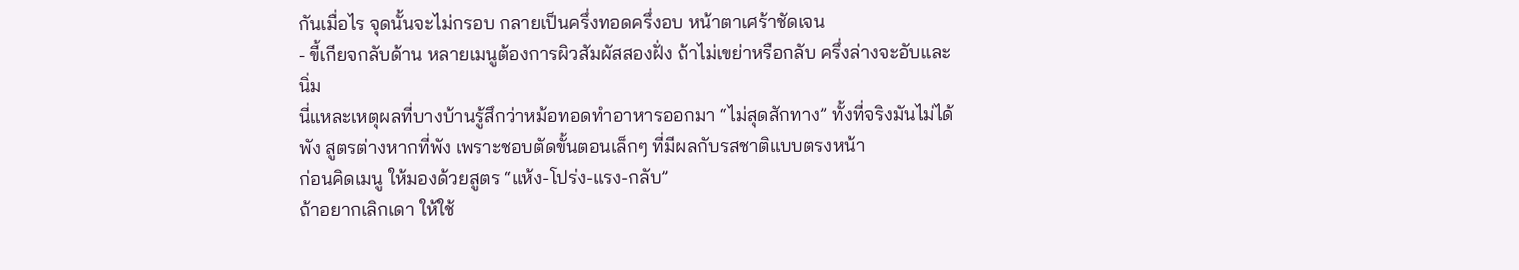กันเมื่อไร จุดนั้นจะไม่กรอบ กลายเป็นครึ่งทอดครึ่งอบ หน้าตาเศร้าชัดเจน
- ขี้เกียจกลับด้าน หลายเมนูต้องการผิวสัมผัสสองฝั่ง ถ้าไม่เขย่าหรือกลับ ครึ่งล่างจะอับและนิ่ม
นี่แหละเหตุผลที่บางบ้านรู้สึกว่าหม้อทอดทำอาหารออกมา “ไม่สุดสักทาง” ทั้งที่จริงมันไม่ได้พัง สูตรต่างหากที่พัง เพราะชอบตัดขั้นตอนเล็กๆ ที่มีผลกับรสชาติแบบตรงหน้า
ก่อนคิดเมนู ให้มองด้วยสูตร “แห้ง-โปร่ง-แรง-กลับ”
ถ้าอยากเลิกเดา ให้ใช้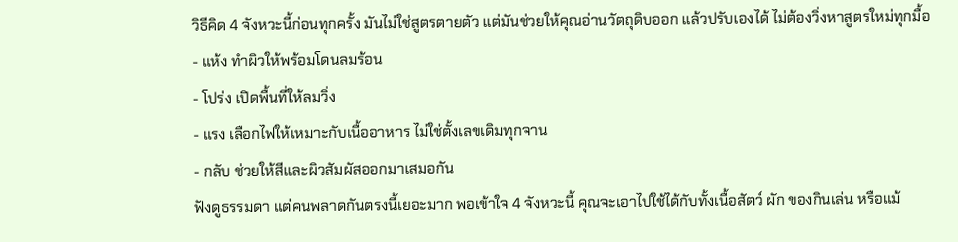วิธีคิด 4 จังหวะนี้ก่อนทุกครั้ง มันไม่ใช่สูตรตายตัว แต่มันช่วยให้คุณอ่านวัตถุดิบออก แล้วปรับเองได้ ไม่ต้องวิ่งหาสูตรใหม่ทุกมื้อ
- แห้ง ทำผิวให้พร้อมโดนลมร้อน
- โปร่ง เปิดพื้นที่ให้ลมวิ่ง
- แรง เลือกไฟให้เหมาะกับเนื้ออาหาร ไม่ใช่ตั้งเลขเดิมทุกจาน
- กลับ ช่วยให้สีและผิวสัมผัสออกมาเสมอกัน
ฟังดูธรรมดา แต่คนพลาดกันตรงนี้เยอะมาก พอเข้าใจ 4 จังหวะนี้ คุณจะเอาไปใช้ได้กับทั้งเนื้อสัตว์ ผัก ของกินเล่น หรือแม้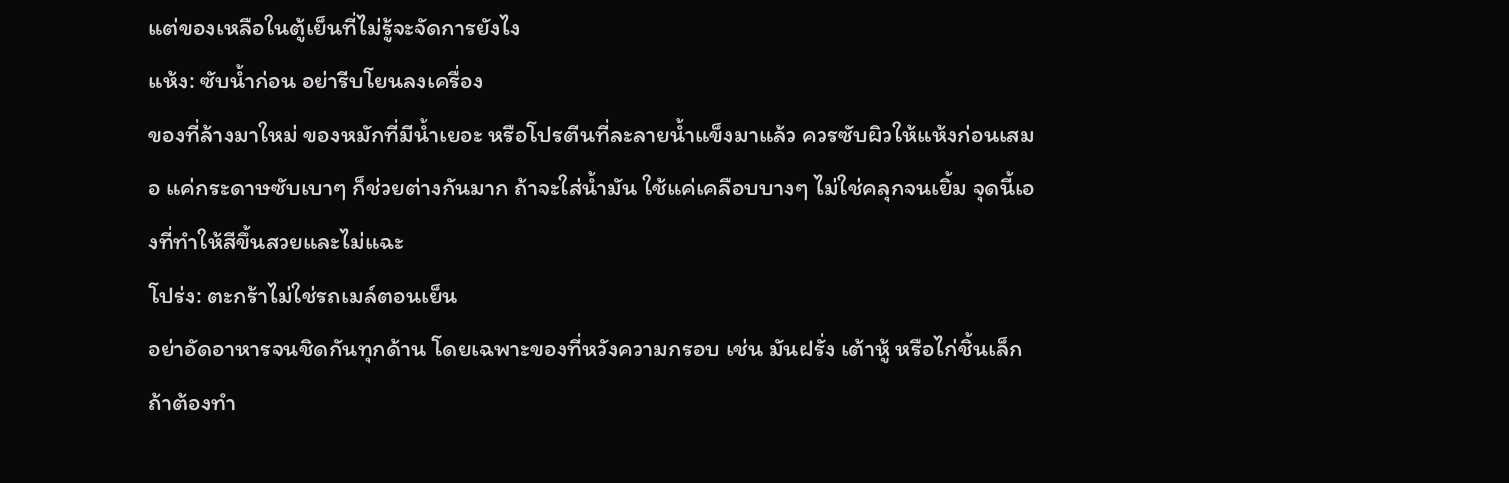แต่ของเหลือในตู้เย็นที่ไม่รู้จะจัดการยังไง
แห้ง: ซับน้ำก่อน อย่ารีบโยนลงเครื่อง
ของที่ล้างมาใหม่ ของหมักที่มีน้ำเยอะ หรือโปรตีนที่ละลายน้ำแข็งมาแล้ว ควรซับผิวให้แห้งก่อนเสมอ แค่กระดาษซับเบาๆ ก็ช่วยต่างกันมาก ถ้าจะใส่น้ำมัน ใช้แค่เคลือบบางๆ ไม่ใช่คลุกจนเยิ้ม จุดนี้เองที่ทำให้สีขึ้นสวยและไม่แฉะ
โปร่ง: ตะกร้าไม่ใช่รถเมล์ตอนเย็น
อย่าอัดอาหารจนชิดกันทุกด้าน โดยเฉพาะของที่หวังความกรอบ เช่น มันฝรั่ง เต้าหู้ หรือไก่ชิ้นเล็ก ถ้าต้องทำ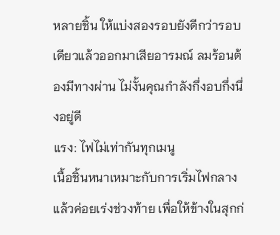หลายชิ้น ให้แบ่งสองรอบยังดีกว่ารอบเดียวแล้วออกมาเสียอารมณ์ ลมร้อนต้องมีทางผ่าน ไม่งั้นคุณกำลังกึ่งอบกึ่งนึ่งอยู่ดี
แรง: ไฟไม่เท่ากันทุกเมนู
เนื้อชิ้นหนาเหมาะกับการเริ่มไฟกลางแล้วค่อยเร่งช่วงท้าย เพื่อให้ข้างในสุกก่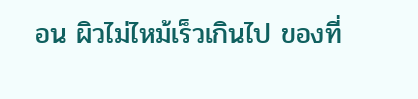อน ผิวไม่ไหม้เร็วเกินไป ของที่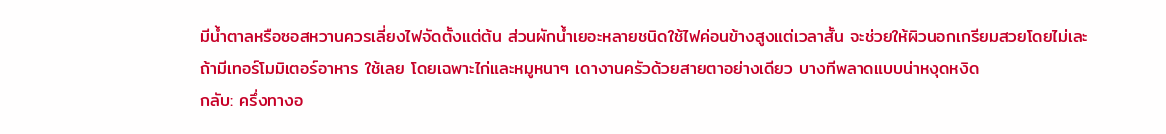มีน้ำตาลหรือซอสหวานควรเลี่ยงไฟจัดตั้งแต่ต้น ส่วนผักน้ำเยอะหลายชนิดใช้ไฟค่อนข้างสูงแต่เวลาสั้น จะช่วยให้ผิวนอกเกรียมสวยโดยไม่เละ ถ้ามีเทอร์โมมิเตอร์อาหาร ใช้เลย โดยเฉพาะไก่และหมูหนาๆ เดางานครัวด้วยสายตาอย่างเดียว บางทีพลาดแบบน่าหงุดหงิด
กลับ: ครึ่งทางอ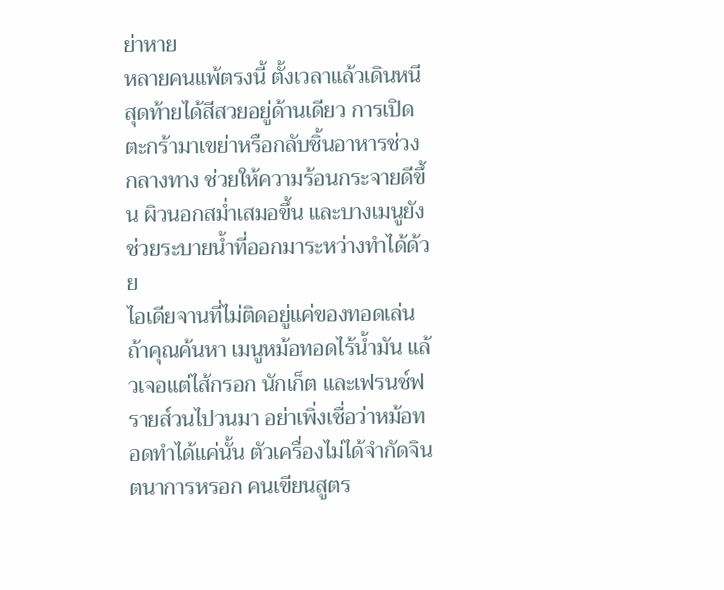ย่าหาย
หลายคนแพ้ตรงนี้ ตั้งเวลาแล้วเดินหนี สุดท้ายได้สีสวยอยู่ด้านเดียว การเปิดตะกร้ามาเขย่าหรือกลับชิ้นอาหารช่วงกลางทาง ช่วยให้ความร้อนกระจายดีขึ้น ผิวนอกสม่ำเสมอขึ้น และบางเมนูยังช่วยระบายน้ำที่ออกมาระหว่างทำได้ด้วย
ไอเดียจานที่ไม่ติดอยู่แค่ของทอดเล่น
ถ้าคุณค้นหา เมนูหม้อทอดไร้น้ำมัน แล้วเจอแต่ไส้กรอก นักเก็ต และเฟรนช์ฟรายส์วนไปวนมา อย่าเพิ่งเชื่อว่าหม้อทอดทำได้แค่นั้น ตัวเครื่องไม่ได้จำกัดจินตนาการหรอก คนเขียนสูตร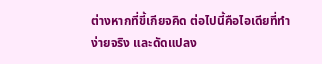ต่างหากที่ขี้เกียจคิด ต่อไปนี้คือไอเดียที่ทำง่ายจริง และดัดแปลง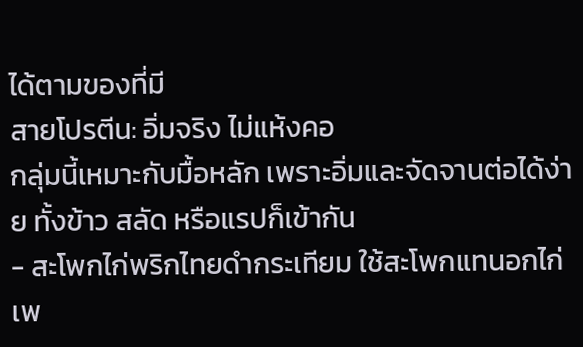ได้ตามของที่มี
สายโปรตีน: อิ่มจริง ไม่แห้งคอ
กลุ่มนี้เหมาะกับมื้อหลัก เพราะอิ่มและจัดจานต่อได้ง่าย ทั้งข้าว สลัด หรือแรปก็เข้ากัน
- สะโพกไก่พริกไทยดำกระเทียม ใช้สะโพกแทนอกไก่เพ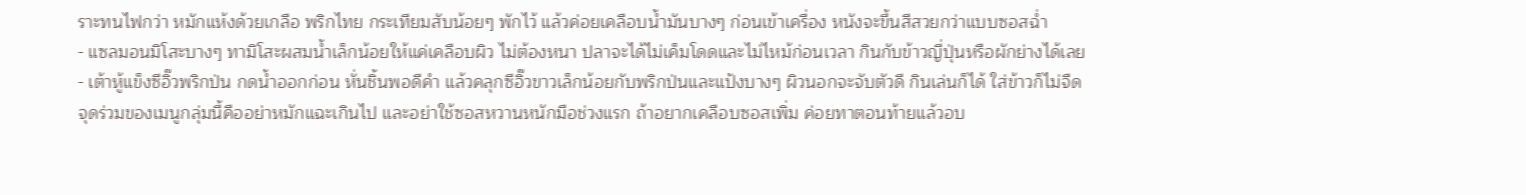ราะทนไฟกว่า หมักแห้งด้วยเกลือ พริกไทย กระเทียมสับน้อยๆ พักไว้ แล้วค่อยเคลือบน้ำมันบางๆ ก่อนเข้าเครื่อง หนังจะขึ้นสีสวยกว่าแบบซอสฉ่ำ
- แซลมอนมิโสะบางๆ ทามิโสะผสมน้ำเล็กน้อยให้แค่เคลือบผิว ไม่ต้องหนา ปลาจะได้ไม่เค็มโดดและไม่ไหม้ก่อนเวลา กินกับข้าวญี่ปุ่นหรือผักย่างได้เลย
- เต้าหู้แข็งซีอิ๊วพริกป่น กดน้ำออกก่อน หั่นชิ้นพอดีคำ แล้วคลุกซีอิ๊วขาวเล็กน้อยกับพริกป่นและแป้งบางๆ ผิวนอกจะจับตัวดี กินเล่นก็ได้ ใส่ข้าวก็ไม่จืด
จุดร่วมของเมนูกลุ่มนี้คืออย่าหมักแฉะเกินไป และอย่าใช้ซอสหวานหนักมือช่วงแรก ถ้าอยากเคลือบซอสเพิ่ม ค่อยทาตอนท้ายแล้วอบ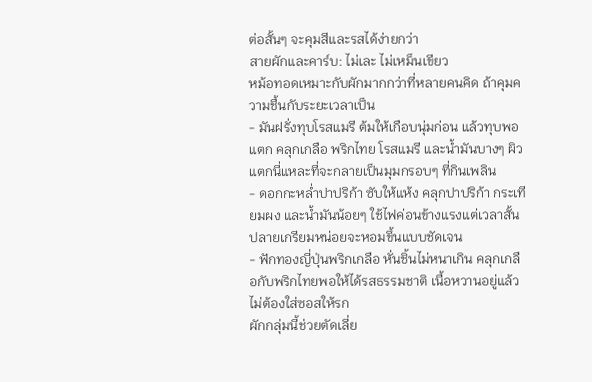ต่อสั้นๆ จะคุมสีและรสได้ง่ายกว่า
สายผักและคาร์บ: ไม่เละ ไม่เหม็นเขียว
หม้อทอดเหมาะกับผักมากกว่าที่หลายคนคิด ถ้าคุมความชื้นกับระยะเวลาเป็น
- มันฝรั่งทุบโรสแมรี ต้มให้เกือบนุ่มก่อน แล้วทุบพอแตก คลุกเกลือ พริกไทย โรสแมรี และน้ำมันบางๆ ผิวแตกนี่แหละที่จะกลายเป็นมุมกรอบๆ ที่กินเพลิน
- ดอกกะหล่ำปาปริก้า ซับให้แห้ง คลุกปาปริก้า กระเทียมผง และน้ำมันน้อยๆ ใช้ไฟค่อนข้างแรงแต่เวลาสั้น ปลายเกรียมหน่อยจะหอมขึ้นแบบชัดเจน
- ฟักทองญี่ปุ่นพริกเกลือ หั่นชิ้นไม่หนาเกิน คลุกเกลือกับพริกไทยพอให้ได้รสธรรมชาติ เนื้อหวานอยู่แล้ว ไม่ต้องใส่ซอสให้รก
ผักกลุ่มนี้ช่วยตัดเลี่ย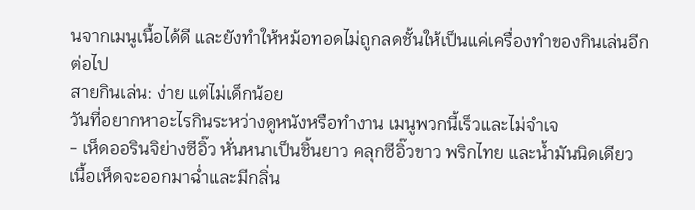นจากเมนูเนื้อได้ดี และยังทำให้หม้อทอดไม่ถูกลดชั้นให้เป็นแค่เครื่องทำของกินเล่นอีกต่อไป
สายกินเล่น: ง่าย แต่ไม่เด็กน้อย
วันที่อยากหาอะไรกินระหว่างดูหนังหรือทำงาน เมนูพวกนี้เร็วและไม่จำเจ
- เห็ดออรินจิย่างซีอิ๊ว หั่นหนาเป็นชิ้นยาว คลุกซีอิ๊วขาว พริกไทย และน้ำมันนิดเดียว เนื้อเห็ดจะออกมาฉ่ำและมีกลิ่น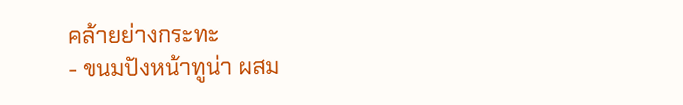คล้ายย่างกระทะ
- ขนมปังหน้าทูน่า ผสม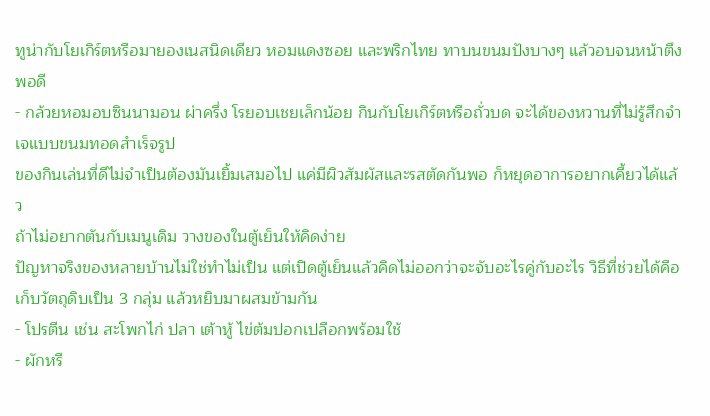ทูน่ากับโยเกิร์ตหรือมายองเนสนิดเดียว หอมแดงซอย และพริกไทย ทาบนขนมปังบางๆ แล้วอบจนหน้าตึงพอดี
- กล้วยหอมอบซินนามอน ผ่าครึ่ง โรยอบเชยเล็กน้อย กินกับโยเกิร์ตหรือถั่วบด จะได้ของหวานที่ไม่รู้สึกจำเจแบบขนมทอดสำเร็จรูป
ของกินเล่นที่ดีไม่จำเป็นต้องมันเยิ้มเสมอไป แค่มีผิวสัมผัสและรสตัดกันพอ ก็หยุดอาการอยากเคี้ยวได้แล้ว
ถ้าไม่อยากตันกับเมนูเดิม วางของในตู้เย็นให้คิดง่าย
ปัญหาจริงของหลายบ้านไม่ใช่ทำไม่เป็น แต่เปิดตู้เย็นแล้วคิดไม่ออกว่าจะจับอะไรคู่กับอะไร วิธีที่ช่วยได้คือเก็บวัตถุดิบเป็น 3 กลุ่ม แล้วหยิบมาผสมข้ามกัน
- โปรตีน เช่น สะโพกไก่ ปลา เต้าหู้ ไข่ต้มปอกเปลือกพร้อมใช้
- ผักหรื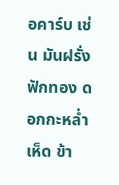อคาร์บ เช่น มันฝรั่ง ฟักทอง ดอกกะหล่ำ เห็ด ข้า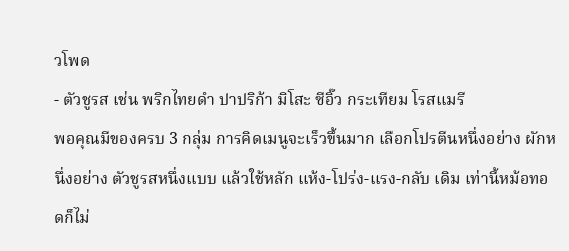วโพด
- ตัวชูรส เช่น พริกไทยดำ ปาปริก้า มิโสะ ซีอิ๊ว กระเทียม โรสแมรี
พอคุณมีของครบ 3 กลุ่ม การคิดเมนูจะเร็วขึ้นมาก เลือกโปรตีนหนึ่งอย่าง ผักหนึ่งอย่าง ตัวชูรสหนึ่งแบบ แล้วใช้หลัก แห้ง-โปร่ง-แรง-กลับ เดิม เท่านี้หม้อทอดก็ไม่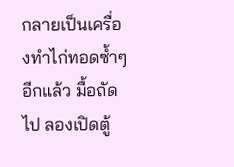กลายเป็นเครื่องทำไก่ทอดซ้ำๆ อีกแล้ว มื้อถัดไป ลองเปิดตู้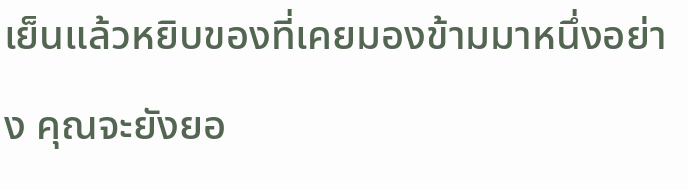เย็นแล้วหยิบของที่เคยมองข้ามมาหนึ่งอย่าง คุณจะยังยอ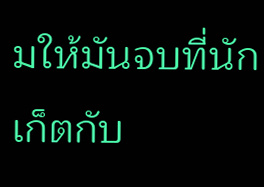มให้มันจบที่นักเก็ตกับ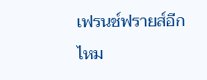เฟรนช์ฟรายส์อีกไหม